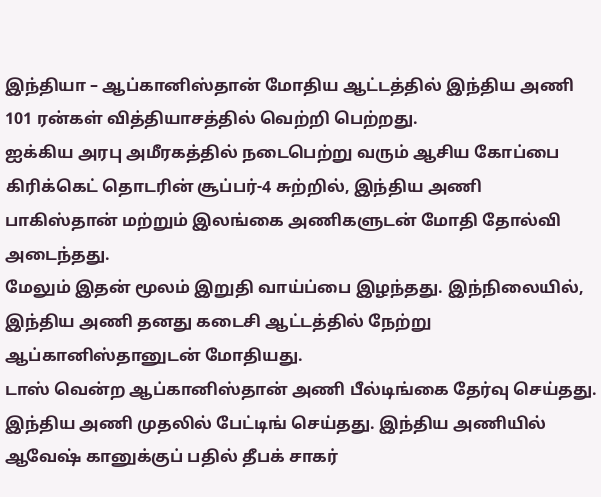இந்தியா – ஆப்கானிஸ்தான் மோதிய ஆட்டத்தில் இந்திய அணி 101 ரன்கள் வித்தியாசத்தில் வெற்றி பெற்றது.
ஐக்கிய அரபு அமீரகத்தில் நடைபெற்று வரும் ஆசிய கோப்பை கிரிக்கெட் தொடரின் சூப்பர்-4 சுற்றில், இந்திய அணி பாகிஸ்தான் மற்றும் இலங்கை அணிகளுடன் மோதி தோல்வி அடைந்தது.
மேலும் இதன் மூலம் இறுதி வாய்ப்பை இழந்தது. இந்நிலையில், இந்திய அணி தனது கடைசி ஆட்டத்தில் நேற்று ஆப்கானிஸ்தானுடன் மோதியது.
டாஸ் வென்ற ஆப்கானிஸ்தான் அணி பீல்டிங்கை தேர்வு செய்தது. இந்திய அணி முதலில் பேட்டிங் செய்தது. இந்திய அணியில் ஆவேஷ் கானுக்குப் பதில் தீபக் சாகர்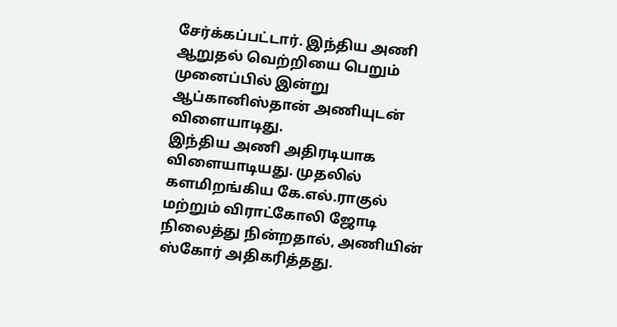சேர்க்கப்பட்டார். இந்திய அணி ஆறுதல் வெற்றியை பெறும் முனைப்பில் இன்று ஆப்கானிஸ்தான் அணியுடன் விளையாடிது.
இந்திய அணி அதிரடியாக விளையாடியது. முதலில் களமிறங்கிய கே.எல்.ராகுல் மற்றும் விராட்கோலி ஜோடி நிலைத்து நின்றதால், அணியின் ஸ்கோர் அதிகரித்தது.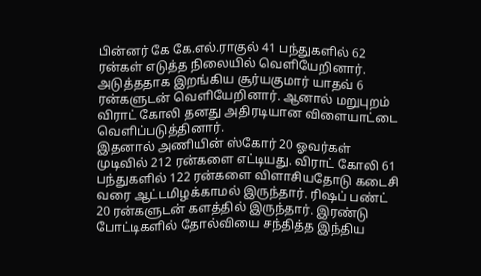பின்னர் கே கே.எல்.ராகுல் 41 பந்துகளில் 62 ரன்கள் எடுத்த நிலையில் வெளியேறினார். அடுத்ததாக இறங்கிய சூர்யகுமார் யாதவ் 6 ரன்களுடன் வெளியேறினார். ஆனால் மறுபுறம் விராட் கோலி தனது அதிரடியான விளையாட்டை வெளிப்படுத்தினார்.
இதனால் அணியின் ஸ்கோர் 20 ஓவர்கள் முடிவில் 212 ரன்களை எட்டியது. விராட் கோலி 61 பந்துகளில் 122 ரன்களை விளாசியதோடு கடைசி வரை ஆட்டமிழக்காமல் இருந்தார். ரிஷப் பண்ட் 20 ரன்களுடன் களத்தில் இருந்தார். இரண்டு போட்டிகளில் தோல்வியை சந்தித்த இந்திய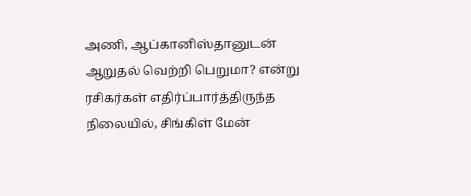அணி, ஆப்கானிஸ்தானுடன் ஆறுதல் வெற்றி பெறுமா? என்று ரசிகர்கள் எதிர்ப்பார்த்திருந்த நிலையில், சிங்கிள் மேன்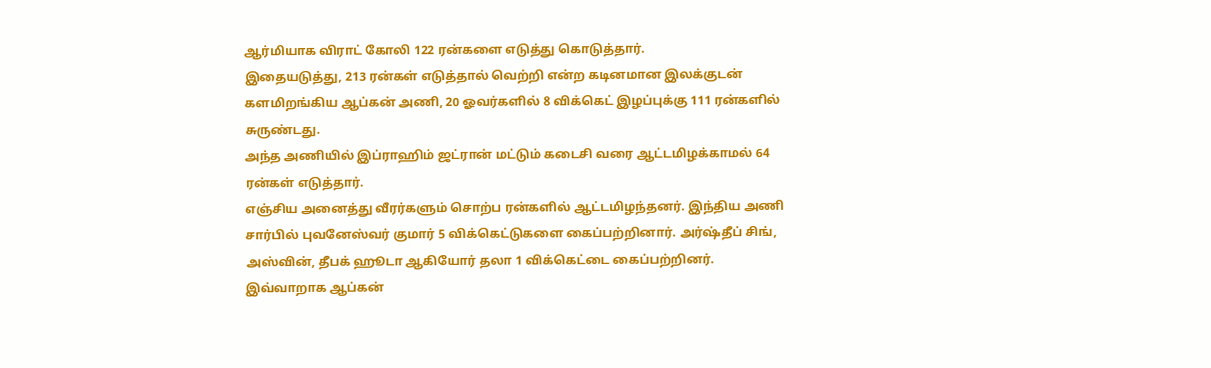ஆர்மியாக விராட் கோலி 122 ரன்களை எடுத்து கொடுத்தார்.
இதையடுத்து, 213 ரன்கள் எடுத்தால் வெற்றி என்ற கடினமான இலக்குடன் களமிறங்கிய ஆப்கன் அணி, 20 ஓவர்களில் 8 விக்கெட் இழப்புக்கு 111 ரன்களில் சுருண்டது.
அந்த அணியில் இப்ராஹிம் ஜட்ரான் மட்டும் கடைசி வரை ஆட்டமிழக்காமல் 64 ரன்கள் எடுத்தார்.
எஞ்சிய அனைத்து வீரர்களும் சொற்ப ரன்களில் ஆட்டமிழந்தனர். இந்திய அணி சார்பில் புவனேஸ்வர் குமார் 5 விக்கெட்டுகளை கைப்பற்றினார். அர்ஷ்தீப் சிங், அஸ்வின், தீபக் ஹூடா ஆகியோர் தலா 1 விக்கெட்டை கைப்பற்றினர்.
இவ்வாறாக ஆப்கன்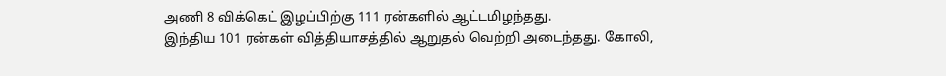அணி 8 விக்கெட் இழப்பிற்கு 111 ரன்களில் ஆட்டமிழந்தது.
இந்திய 101 ரன்கள் வித்தியாசத்தில் ஆறுதல் வெற்றி அடைந்தது. கோலி,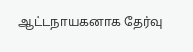ஆட்டநாயகனாக தேர்வு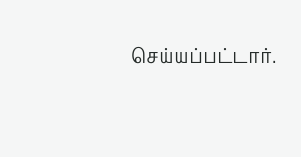செய்யப்பட்டார்.